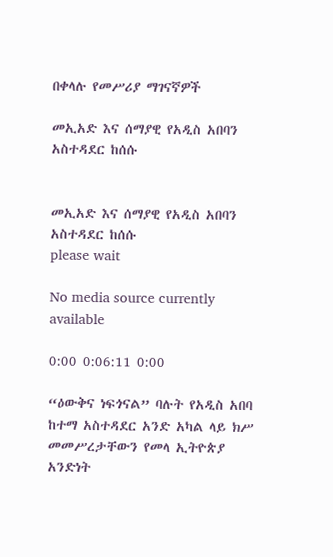በቀላሉ የመሥሪያ ማገናኛዎች

መኢአድ እና ሰማያዊ የአዲስ አበባን አስተዳደር ከሰሱ


መኢአድ እና ሰማያዊ የአዲስ አበባን አስተዳደር ከሰሱ
please wait

No media source currently available

0:00 0:06:11 0:00

“ዕውቅና ነፍጎናል” ባሉት የአዲስ አበባ ከተማ አስተዳደር አንድ አካል ላይ ክሥ መመሥረታቸውን የመላ ኢትዮጵያ አንድነት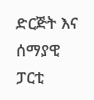ድርጅት እና ሰማያዊ ፓርቲ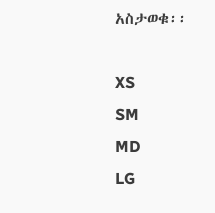አስታወቁ፡፡

XS
SM
MD
LG